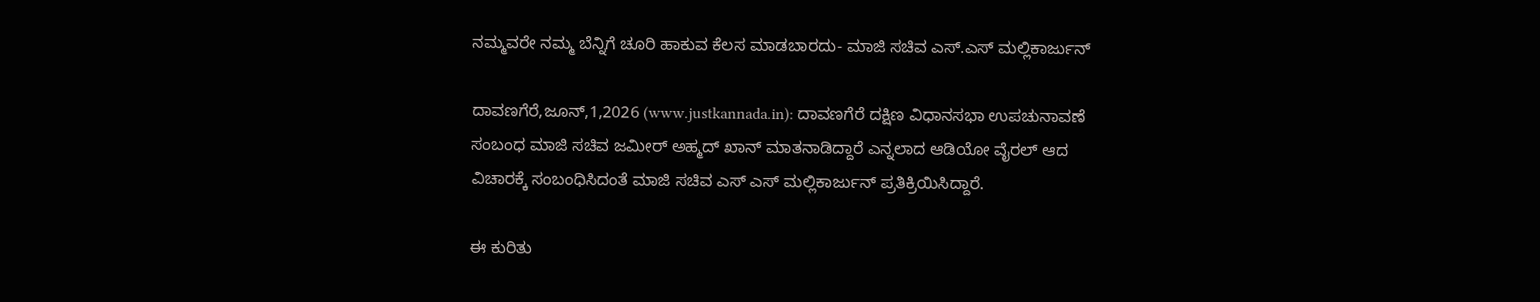ನಮ್ಮವರೇ ನಮ್ಮ ಬೆನ್ನಿಗೆ ಚೂರಿ ಹಾಕುವ ಕೆಲಸ ಮಾಡಬಾರದು- ಮಾಜಿ ಸಚಿವ ಎಸ್.ಎಸ್ ಮಲ್ಲಿಕಾರ್ಜುನ್

ದಾವಣಗೆರೆ,ಜೂನ್,1,2026 (www.justkannada.in): ದಾವಣಗೆರೆ ದಕ್ಷಿಣ ವಿಧಾನಸಭಾ ಉಪಚುನಾವಣೆ ಸಂಬಂಧ ಮಾಜಿ ಸಚಿವ ಜಮೀರ್ ಅಹ್ಮದ್ ಖಾನ್ ಮಾತನಾಡಿದ್ದಾರೆ ಎನ್ನಲಾದ ಆಡಿಯೋ ವೈರಲ್ ಆದ ವಿಚಾರಕ್ಕೆ ಸಂಬಂಧಿಸಿದಂತೆ ಮಾಜಿ ಸಚಿವ ಎಸ್ ಎಸ್ ಮಲ್ಲಿಕಾರ್ಜುನ್ ಪ್ರತಿಕ್ರಿಯಿಸಿದ್ದಾರೆ.

ಈ ಕುರಿತು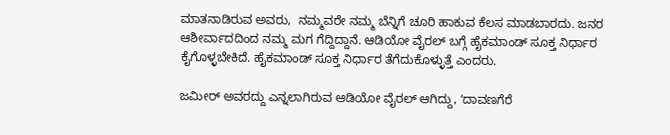ಮಾತನಾಡಿರುವ ಅವರು,  ನಮ್ಮವರೇ ನಮ್ಮ ಬೆನ್ನಿಗೆ ಚೂರಿ ಹಾಕುವ ಕೆಲಸ ಮಾಡಬಾರದು. ಜನರ ಆಶೀರ್ವಾದದಿಂದ ನಮ್ಮ ಮಗ ಗೆದ್ದಿದ್ದಾನೆ. ಆಡಿಯೋ ವೈರಲ್ ಬಗ್ಗೆ ಹೈಕಮಾಂಡ್ ಸೂಕ್ತ ನಿರ್ಧಾರ ಕೈಗೊಳ್ಳಬೇಕಿದೆ. ಹೈಕಮಾಂಡ್ ಸೂಕ್ತ ನಿರ್ಧಾರ ತೆಗೆದುಕೊಳ್ಳುತ್ತೆ ಎಂದರು.

ಜಮೀರ್ ಅವರದ್ದು ಎನ್ನಲಾಗಿರುವ ಆಡಿಯೋ ವೈರಲ್ ಆಗಿದ್ದು, ʻದಾವಣಗೆರೆ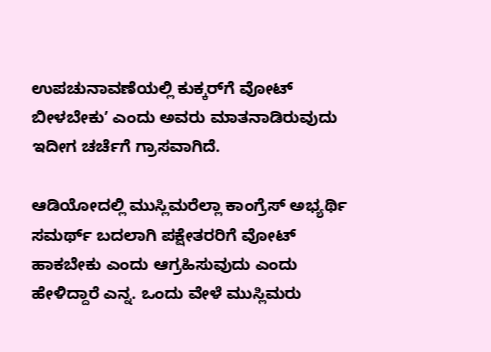ಉಪಚುನಾವಣೆಯಲ್ಲಿ ಕುಕ್ಕರ್‌ಗೆ ವೋಟ್‌ ಬೀಳಬೇಕುʼ ಎಂದು ಅವರು ಮಾತನಾಡಿರುವುದು ಇದೀಗ ಚರ್ಚೆಗೆ ಗ್ರಾಸವಾಗಿದೆ.

ಆಡಿಯೋದಲ್ಲಿ ಮುಸ್ಲಿಮರೆಲ್ಲಾ ಕಾಂಗ್ರೆಸ್ ಅಭ್ಯರ್ಥಿ ಸಮರ್ಥ್ ಬದಲಾಗಿ ಪಕ್ಷೇತರರಿಗೆ ವೋಟ್‌ ಹಾಕಬೇಕು ಎಂದು ಆಗ್ರಹಿಸುವುದು ಎಂದು ಹೇಳಿದ್ದಾರೆ ಎನ್ನ. ಒಂದು ವೇಳೆ ಮುಸ್ಲಿಮರು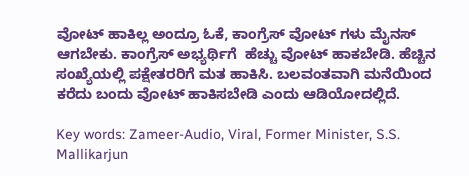ವೋಟ್‌ ಹಾಕಿಲ್ಲ ಅಂದ್ರೂ ಓಕೆ, ಕಾಂಗ್ರೆಸ್‌ ವೋಟ್‌ ಗಳು ಮೈನಸ್‌ ಆಗಬೇಕು. ಕಾಂಗ್ರೆಸ್ ಅಭ್ಯರ್ಥಿಗೆ  ಹೆಚ್ಚು ವೋಟ್ ಹಾಕಬೇಡಿ. ಹೆಚ್ಚಿನ ಸಂಖ್ಯೆಯಲ್ಲಿ ಪಕ್ಷೇತರರಿಗೆ ಮತ ಹಾಕಿಸಿ. ಬಲವಂತವಾಗಿ ಮನೆಯಿಂದ ಕರೆದು ಬಂದು ವೋಟ್ ಹಾಕಿಸಬೇಡಿ ಎಂದು ಆಡಿಯೋದಲ್ಲಿದೆ.

Key words: Zameer-Audio, Viral, Former Minister, S.S. Mallikarjun